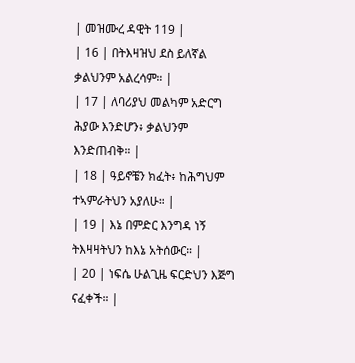| መዝሙረ ዳዊት 119 |
| 16 | በትእዛዝህ ደስ ይለኛል ቃልህንም አልረሳም። |
| 17 | ለባሪያህ መልካም አድርግ ሕያው እንድሆን፥ ቃልህንም እንድጠብቅ። |
| 18 | ዓይኖቼን ክፈት፥ ከሕግህም ተኣምራትህን አያለሁ። |
| 19 | እኔ በምድር እንግዳ ነኝ ትእዛዛትህን ከእኔ አትሰውር። |
| 20 | ነፍሴ ሁልጊዜ ፍርድህን እጅግ ናፈቀች። |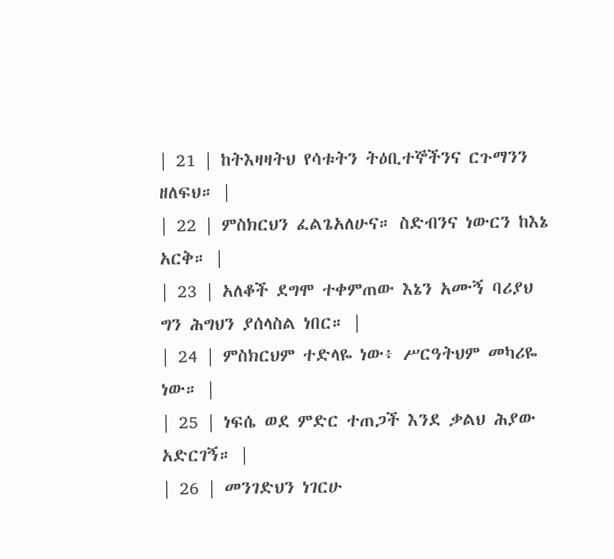| 21 | ከትእዛዛትህ የሳቱትን ትዕቢተኞችንና ርጉማንን ዘለፍህ። |
| 22 | ምስክርህን ፈልጌአለሁና። ስድብንና ነውርን ከእኔ አርቅ። |
| 23 | አለቆች ደግሞ ተቀምጠው እኔን አሙኝ ባሪያህ ግን ሕግህን ያሰላስል ነበር። |
| 24 | ምስክርህም ተድላዬ ነው፥ ሥርዓትህም መካሪዬ ነው። |
| 25 | ነፍሴ ወደ ምድር ተጠጋች እንደ ቃልህ ሕያው አድርገኝ። |
| 26 | መንገድህን ነገርሁ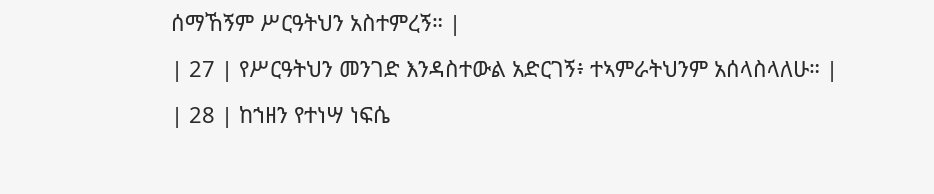ሰማኸኝም ሥርዓትህን አስተምረኝ። |
| 27 | የሥርዓትህን መንገድ እንዳስተውል አድርገኝ፥ ተኣምራትህንም አሰላስላለሁ። |
| 28 | ከኀዘን የተነሣ ነፍሴ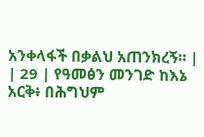አንቀላፋች በቃልህ አጠንክረኝ። |
| 29 | የዓመፅን መንገድ ከእኔ አርቅ፥ በሕግህም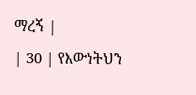ማረኝ |
| 30 | የእውነትህን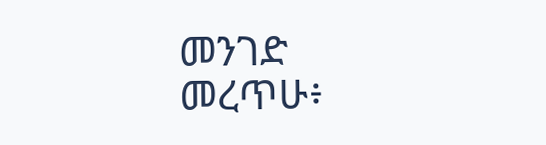መንገድ መረጥሁ፥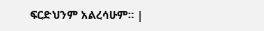ፍርድህንም አልረሳሁም። |